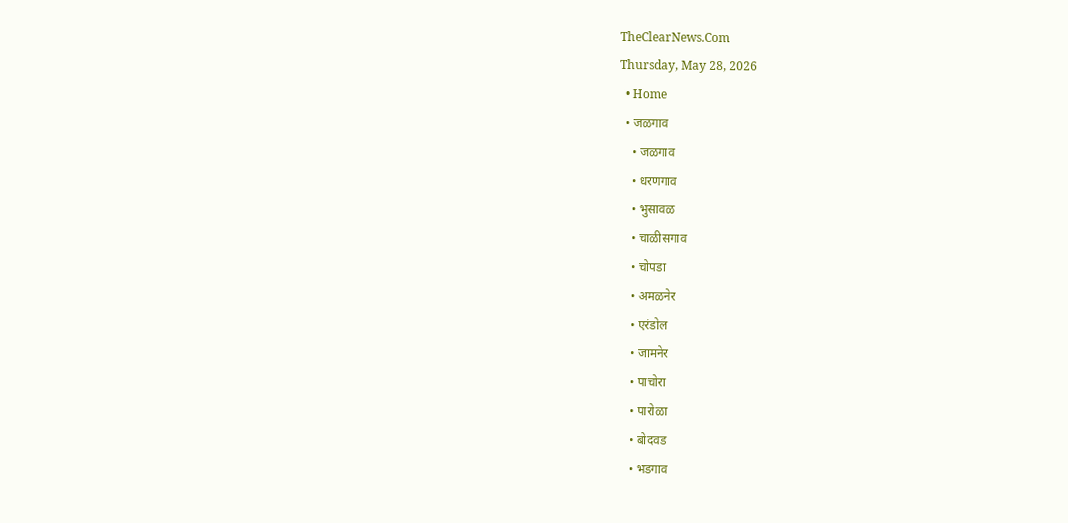TheClearNews.Com
Thursday, May 28, 2026
  • Home
  • जळगाव
    • जळगाव
    • धरणगाव
    • भुसावळ
    • चाळीसगाव
    • चोपडा
    • अमळनेर
    • एरंडोल
    • जामनेर
    • पाचोरा
    • पारोळा
    • बोदवड
    • भडगाव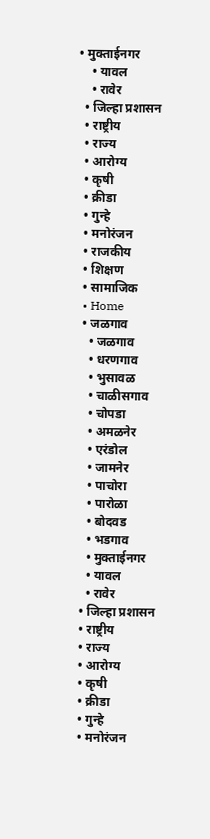• मुक्ताईनगर
    • यावल
    • रावेर
  • जिल्हा प्रशासन
  • राष्ट्रीय
  • राज्य
  • आरोग्य
  • कृषी
  • क्रीडा
  • गुन्हे
  • मनोरंजन
  • राजकीय
  • शिक्षण
  • सामाजिक
  • Home
  • जळगाव
    • जळगाव
    • धरणगाव
    • भुसावळ
    • चाळीसगाव
    • चोपडा
    • अमळनेर
    • एरंडोल
    • जामनेर
    • पाचोरा
    • पारोळा
    • बोदवड
    • भडगाव
    • मुक्ताईनगर
    • यावल
    • रावेर
  • जिल्हा प्रशासन
  • राष्ट्रीय
  • राज्य
  • आरोग्य
  • कृषी
  • क्रीडा
  • गुन्हे
  • मनोरंजन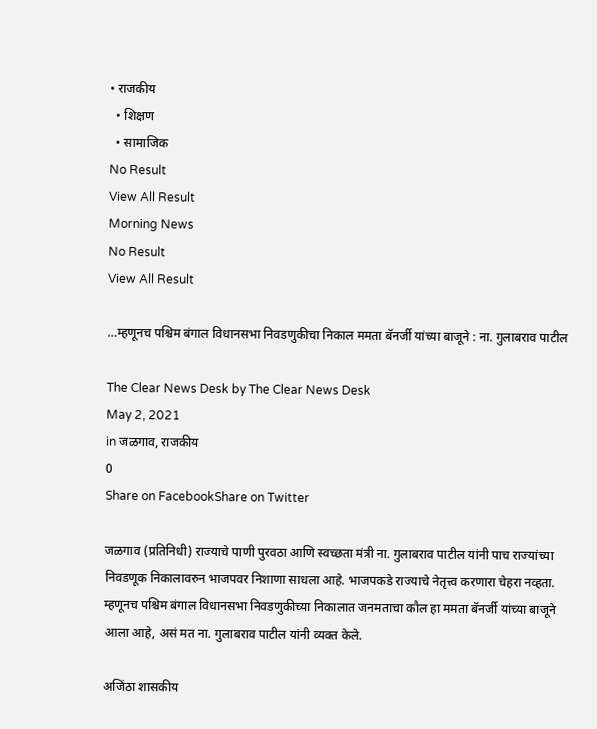• राजकीय
  • शिक्षण
  • सामाजिक
No Result
View All Result
Morning News
No Result
View All Result

…म्हणूनच पश्चिम बंगाल विधानसभा निवडणुकीचा निकाल ममता बॅनर्जी यांच्या बाजूने : ना. गुलाबराव पाटील

The Clear News Desk by The Clear News Desk
May 2, 2021
in जळगाव, राजकीय
0
Share on FacebookShare on Twitter

जळगाव (प्रतिनिधी) राज्याचे पाणी पुरवठा आणि स्वच्छता मंत्री ना. गुलाबराव पाटील यांनी पाच राज्यांच्या निवडणूक निकालावरुन भाजपवर निशाणा साधला आहे. भाजपकडे राज्याचे नेतृत्त्व करणारा चेहरा नव्हता. म्हणूनच पश्चिम बंगाल विधानसभा निवडणुकीच्या निकालात जनमताचा कौल हा ममता बॅनर्जी यांच्या बाजूने आला आहे, असं मत ना. गुलाबराव पाटील यांनी व्यक्त केले.

अजिंठा शासकीय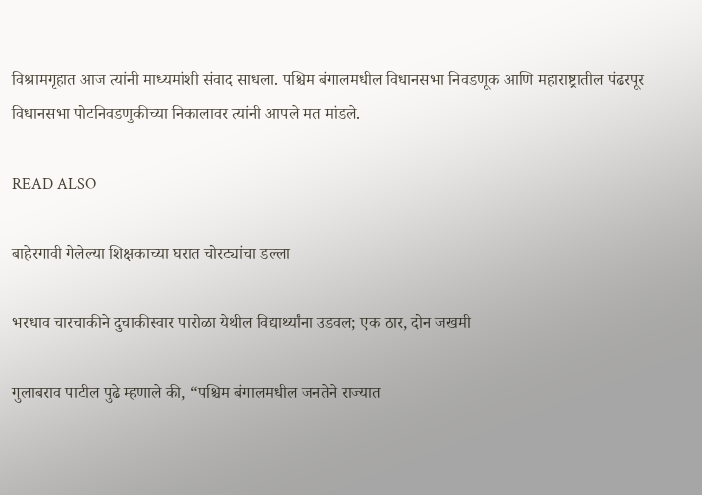विश्रामगृहात आज त्यांनी माध्यमांशी संवाद साधला. पश्चिम बंगालमधील विधानसभा निवडणूक आणि महाराष्ट्रातील पंढरपूर विधानसभा पोटनिवडणुकीच्या निकालावर त्यांनी आपले मत मांडले.

READ ALSO

बाहेरगावी गेलेल्या शिक्षकाच्या घरात चोरट्यांचा डल्ला

भरधाव चारचाकीने दुचाकीस्वार पारोळा येथील विद्यार्थ्यांना उडवल; एक ठार, दोन जखमी

गुलाबराव पाटील पुढे म्हणाले की, “पश्चिम बंगालमधील जनतेने राज्यात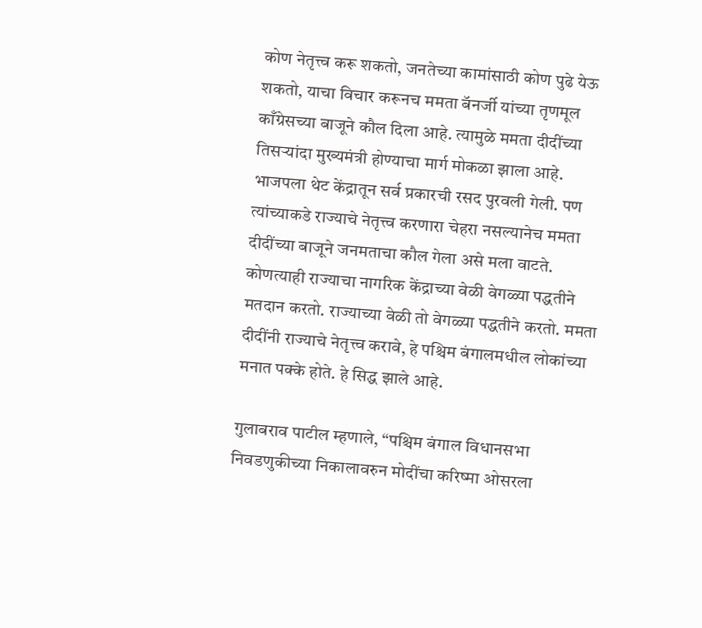कोण नेतृत्त्व करू शकतो, जनतेच्या कामांसाठी कोण पुढे येऊ शकतो, याचा विचार करूनच ममता बॅनर्जी यांच्या तृणमूल काँग्रेसच्या बाजूने कौल दिला आहे. त्यामुळे ममता दीदींच्या तिसऱ्यांदा मुख्यमंत्री होण्याचा मार्ग मोकळा झाला आहे. भाजपला थेट केंद्रातून सर्व प्रकारची रसद पुरवली गेली. पण त्यांच्याकडे राज्याचे नेतृत्त्व करणारा चेहरा नसल्यानेच ममता दीदींच्या बाजूने जनमताचा कौल गेला असे मला वाटते. कोणत्याही राज्याचा नागरिक केंद्राच्या वेळी वेगळ्या पद्धतीने मतदान करतो. राज्याच्या वेळी तो वेगळ्या पद्धतीने करतो. ममता दीदींनी राज्याचे नेतृत्त्व करावे, हे पश्चिम बंगालमधील लोकांच्या मनात पक्के होते. हे सिद्ध झाले आहे.

गुलाबराव पाटील म्हणाले, “पश्चिम बंगाल विधानसभा निवडणुकीच्या निकालावरुन मोदींचा करिष्मा ओसरला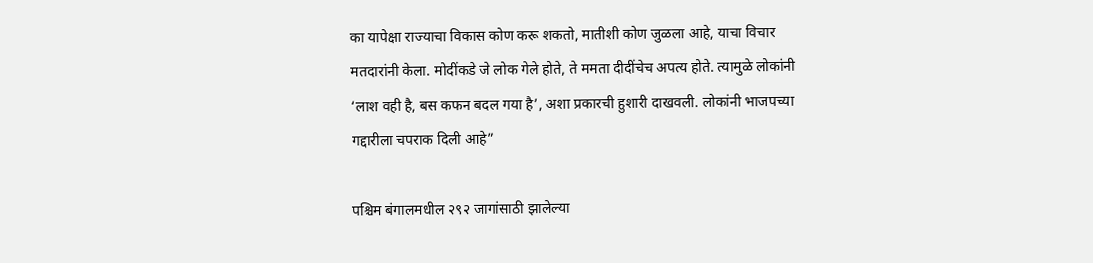का यापेक्षा राज्याचा विकास कोण करू शकतो, मातीशी कोण जुळला आहे, याचा विचार मतदारांनी केला. मोदींकडे जे लोक गेले होते, ते ममता दीदींचेच अपत्य होते. त्यामुळे लोकांनी ‘लाश वही है, बस कफन बदल गया है’, अशा प्रकारची हुशारी दाखवली. लोकांनी भाजपच्या गद्दारीला चपराक दिली आहे”

पश्चिम बंगालमधील २९२ जागांसाठी झालेल्या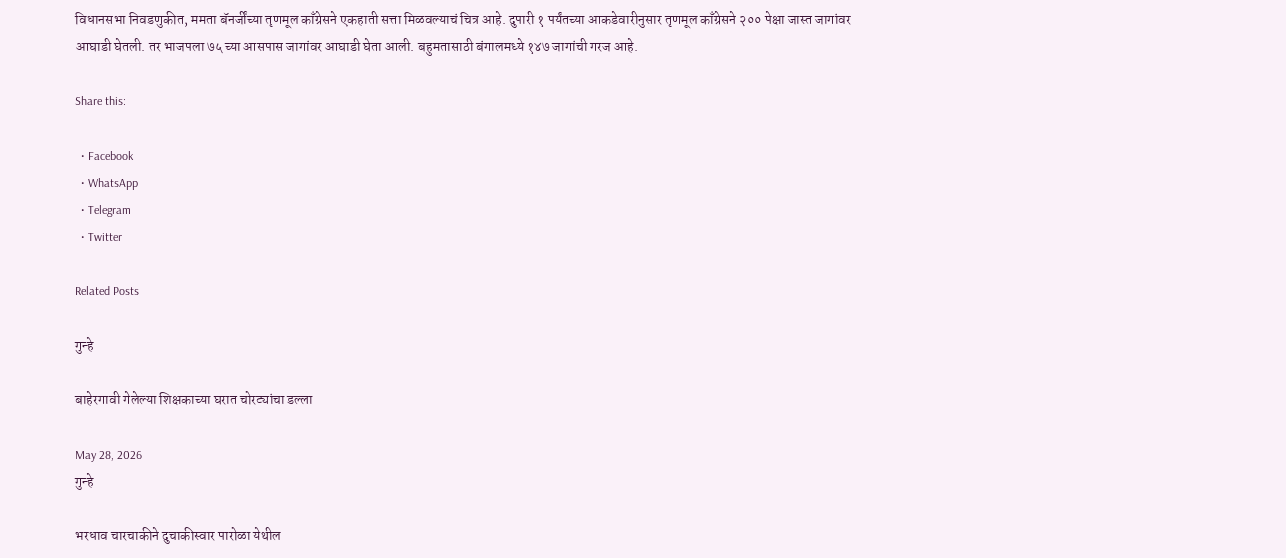विधानसभा निवडणुकीत, ममता बॅनर्जींच्या तृणमूल काँग्रेसने एकहाती सत्ता मिळवल्याचं चित्र आहे. दुपारी १ पर्यंतच्या आकडेवारीनुसार तृणमूल काँग्रेसने २०० पेक्षा जास्त जागांवर आघाडी घेतली. तर भाजपला ७५ च्या आसपास जागांवर आघाडी घेता आली. बहुमतासाठी बंगालमध्ये १४७ जागांची गरज आहे.

Share this:

  • Facebook
  • WhatsApp
  • Telegram
  • Twitter

Related Posts

गुन्हे

बाहेरगावी गेलेल्या शिक्षकाच्या घरात चोरट्यांचा डल्ला

May 28, 2026
गुन्हे

भरधाव चारचाकीने दुचाकीस्वार पारोळा येथील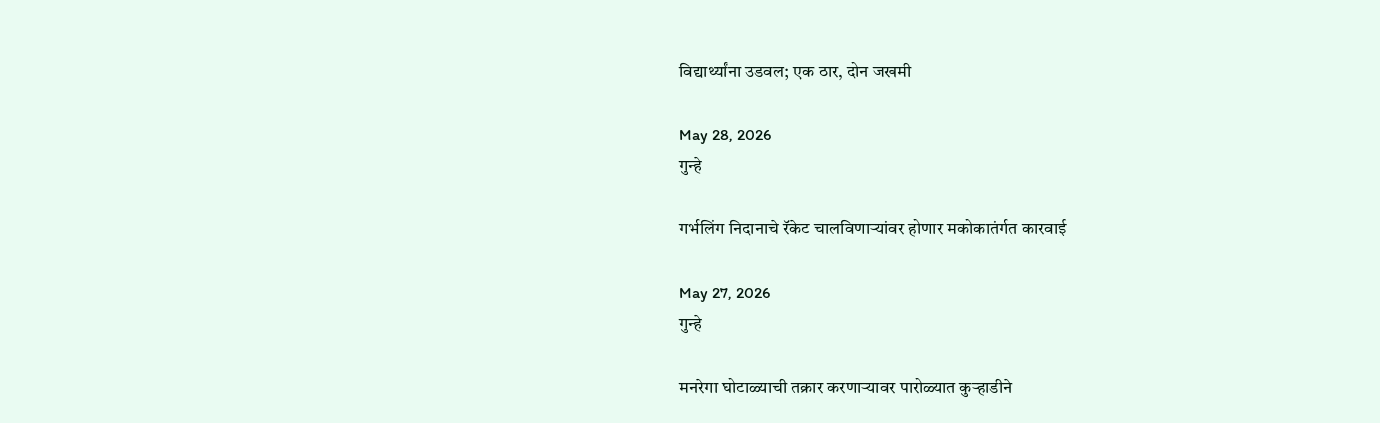विद्यार्थ्यांना उडवल; एक ठार, दोन जखमी

May 28, 2026
गुन्हे

गर्भलिंग निदानाचे रॅकेट चालविणाऱ्यांवर होणार मकोकातंर्गत कारवाई

May 27, 2026
गुन्हे

मनरेगा घोटाळ्याची तक्रार करणाऱ्यावर पारोळ्यात कुऱ्हाडीने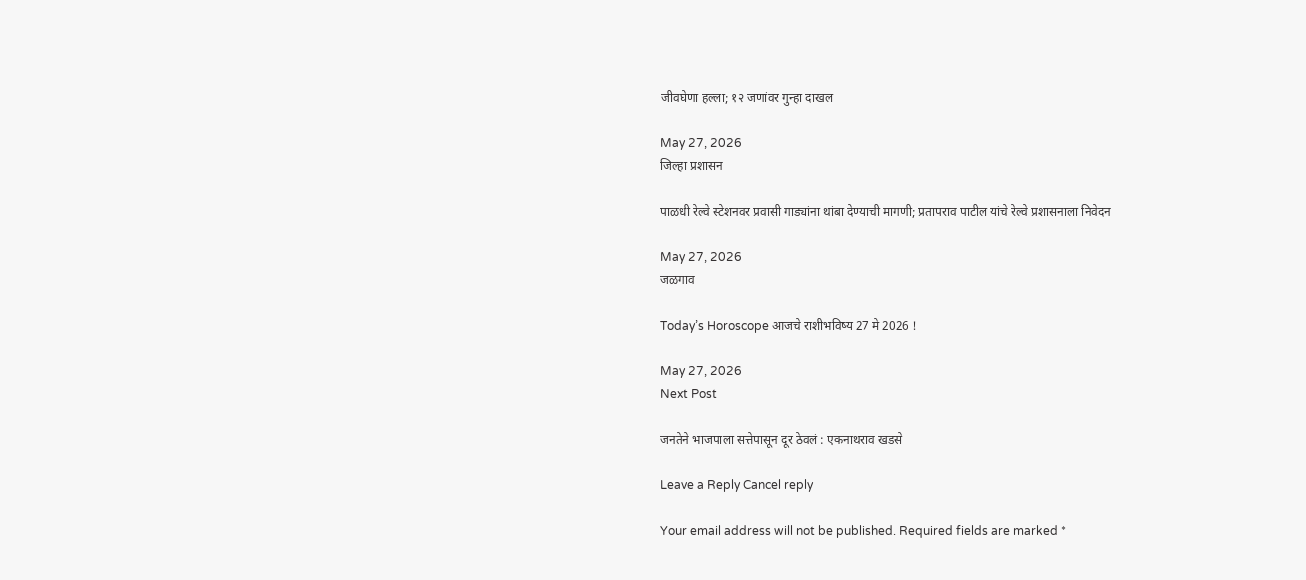जीवघेणा हल्ला; १२ जणांवर गुन्हा दाखल

May 27, 2026
जिल्हा प्रशासन

पाळधी रेल्वे स्टेशनवर प्रवासी गाड्यांना थांबा देण्याची मागणी; प्रतापराव पाटील यांचे रेल्वे प्रशासनाला निवेदन

May 27, 2026
जळगाव

Today’s Horoscope आजचे राशीभविष्य 27 मे 2026 !

May 27, 2026
Next Post

जनतेने भाजपाला सत्तेपासून दूर ठेवलं : एकनाथराव खडसे

Leave a Reply Cancel reply

Your email address will not be published. Required fields are marked *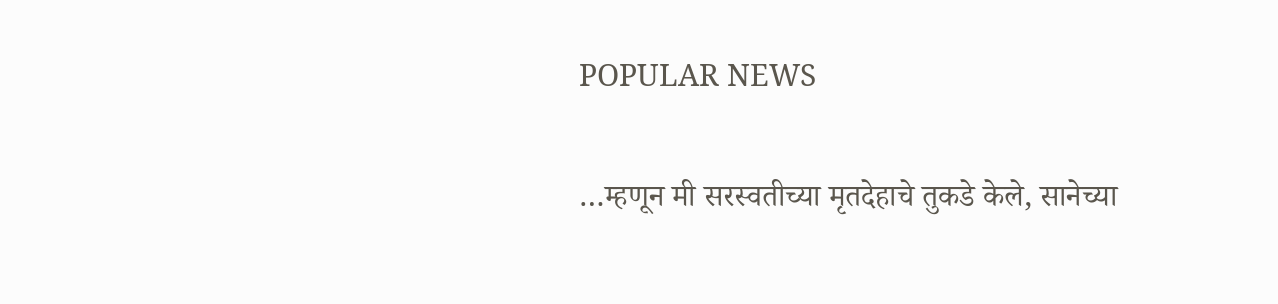POPULAR NEWS

…म्हणून मी सरस्वतीच्या मृतदेहाचे तुकडे केले, सानेच्या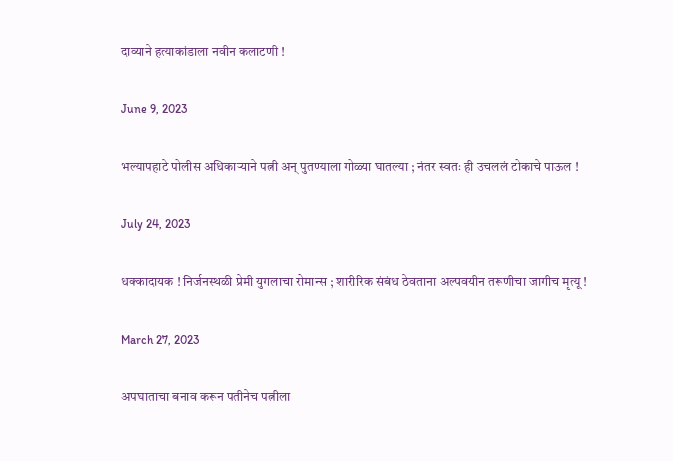दाव्याने हत्याकांडाला नवीन कलाटणी !

June 9, 2023

भल्यापहाटे पोलीस अधिकाऱ्याने पत्नी अन् पुतण्याला गोळ्या घातल्या ; नंतर स्वतः ही उचललं टोकाचे पाऊल !

July 24, 2023

धक्कादायक ! निर्जनस्थळी प्रेमी युगलाचा रोमान्स ; शारीरिक संबंध ठेवताना अल्पवयीन तरूणीचा जागीच मृत्यू !

March 27, 2023

अपघाताचा बनाव करून पतीनेच पत्नीला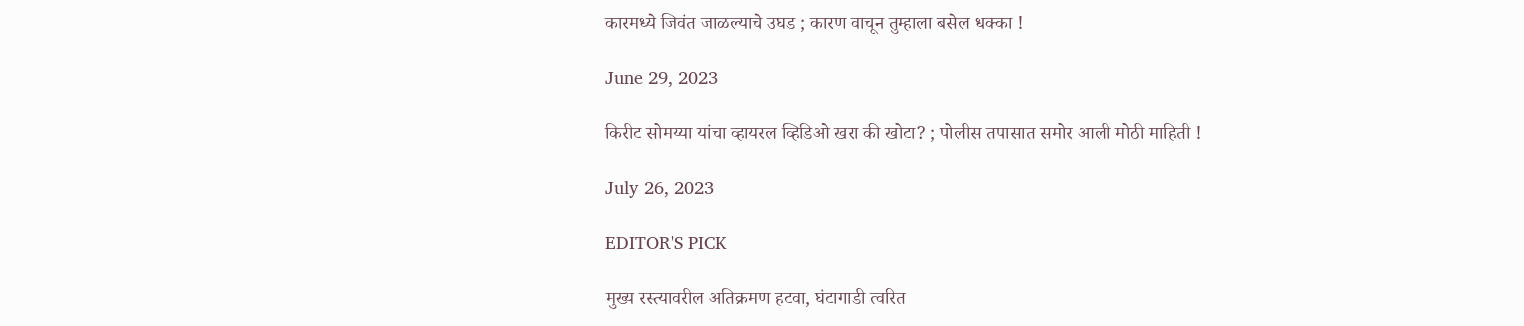कारमध्ये जिवंत जाळल्याचे उघड ; कारण वाचून तुम्हाला बसेल धक्का !

June 29, 2023

किरीट सोमय्या यांचा व्हायरल व्हिडिओ खरा की खोटा? ; पोलीस तपासात समोर आली मोठी माहिती !

July 26, 2023

EDITOR'S PICK

मुख्य रस्त्यावरील अतिक्रमण हटवा, घंटागाडी त्वरित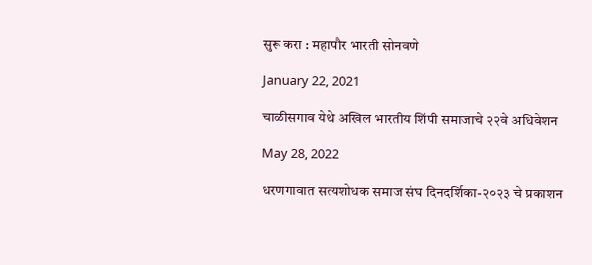सुरू करा : महापौर भारती सोनवणे

January 22, 2021

चाळीसगाव येथे अखिल भारतीय शिंपी समाजाचे २२वे अधिवेशन

May 28, 2022

धरणगावात सत्यशोधक समाज संघ दिनदर्शिका-२०२३ चे प्रकाशन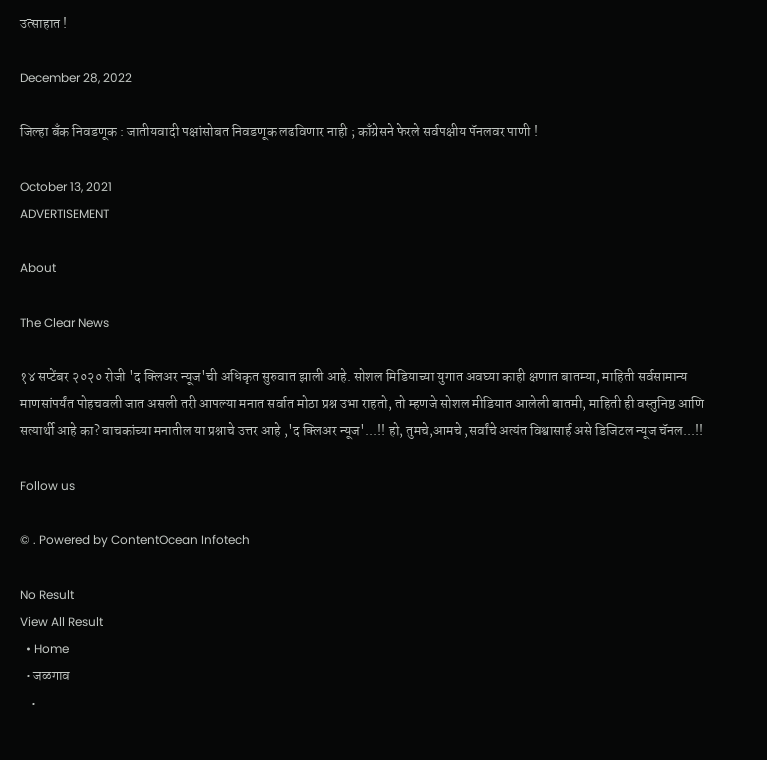उत्साहात !

December 28, 2022

जिल्हा बँक निवडणूक : जातीयवादी पक्षांसोबत निवडणूक लढविणार नाही ; काँग्रेसने फेरले सर्वपक्षीय पॅनलवर पाणी !

October 13, 2021
ADVERTISEMENT

About

The Clear News

१४ सप्टेंबर २०२० रोजी 'द क्लिअर न्यूज'ची अधिकृत सुरुवात झाली आहे. सोशल मिडियाच्या युगात अवघ्या काही क्षणात बातम्या, माहिती सर्वसामान्य माणसांपर्यंत पोहचवली जात असली तरी आपल्या मनात सर्वात मोठा प्रश्न उभा राहतो, तो म्हणजे सोशल मीडियात आलेली बातमी, माहिती ही वस्तुनिष्ठ आणि सत्यार्थी आहे का? वाचकांच्या मनातील या प्रश्नाचे उत्तर आहे ,'द क्लिअर न्यूज'...!! हो, तुमचे,आमचे ,सर्वांचे अत्यंत विश्वासार्ह असे डिजिटल न्यूज चॅनल...!!

Follow us

© . Powered by ContentOcean Infotech

No Result
View All Result
  • Home
  • जळगाव
    •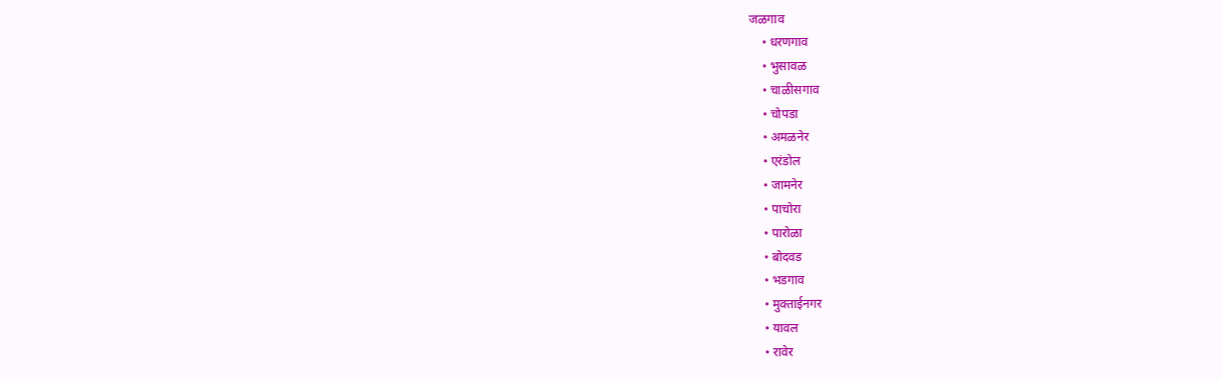जळगाव
    • धरणगाव
    • भुसावळ
    • चाळीसगाव
    • चोपडा
    • अमळनेर
    • एरंडोल
    • जामनेर
    • पाचोरा
    • पारोळा
    • बोदवड
    • भडगाव
    • मुक्ताईनगर
    • यावल
    • रावेर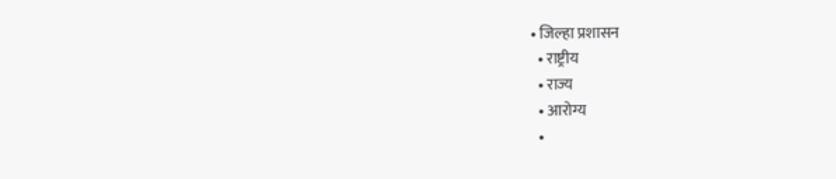• जिल्हा प्रशासन
  • राष्ट्रीय
  • राज्य
  • आरोग्य
  •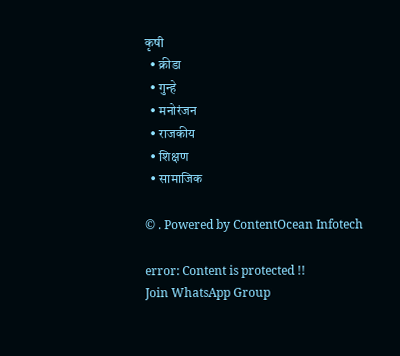कृषी
  • क्रीडा
  • गुन्हे
  • मनोरंजन
  • राजकीय
  • शिक्षण
  • सामाजिक

© . Powered by ContentOcean Infotech

error: Content is protected !!
Join WhatsApp Group